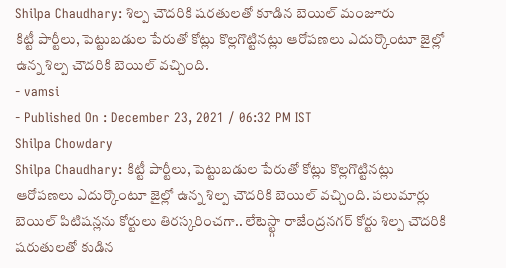Shilpa Chaudhary: శిల్ప చౌదరికి షరతులతో కూడిన బెయిల్ మంజూరు
కిట్టీ పార్టీలు, పెట్టుబడుల పేరుతో కోట్లు కొల్లగొట్టినట్లు ఆరోపణలు ఎదుర్కొంటూ జైల్లో ఉన్న శిల్ప చౌదరికి బెయిల్ వచ్చింది.
- vamsi
- Published On : December 23, 2021 / 06:32 PM IST
Shilpa Chowdary
Shilpa Chaudhary: కిట్టీ పార్టీలు, పెట్టుబడుల పేరుతో కోట్లు కొల్లగొట్టినట్లు ఆరోపణలు ఎదుర్కొంటూ జైల్లో ఉన్న శిల్ప చౌదరికి బెయిల్ వచ్చింది. పలుమార్లు బెయిల్ పిటిషన్లను కోర్టులు తిరస్కరించగా.. లేటెస్ట్గా రాజేంద్రనగర్ కోర్టు శిల్ప చౌదరికి షరుతులతో కుడిన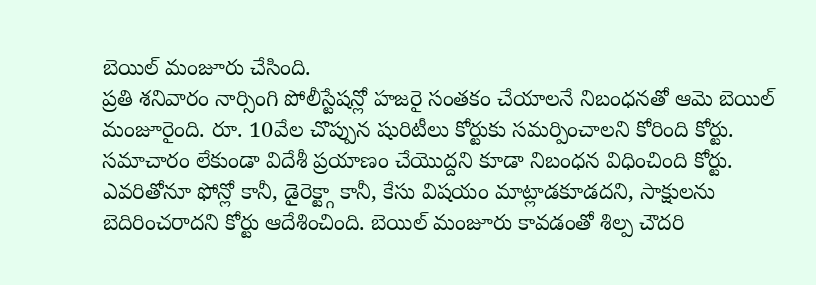బెయిల్ మంజూరు చేసింది.
ప్రతి శనివారం నార్సింగి పోలీస్టేషన్లో హజరై సంతకం చేయాలనే నిబంధనతో ఆమె బెయిల్ మంజూరైంది. రూ. 10వేల చొప్పున షురిటీలు కోర్టుకు సమర్పించాలని కోరింది కోర్టు. సమాచారం లేకుండా విదేశీ ప్రయాణం చేయొద్దని కూడా నిబంధన విధించింది కోర్టు.
ఎవరితోనూ ఫోన్లో కానీ, డైరెక్ట్గా కానీ, కేసు విషయం మాట్లాడకూడదని, సాక్షులను బెదిరించరాదని కోర్టు ఆదేశించింది. బెయిల్ మంజూరు కావడంతో శిల్ప చౌదరి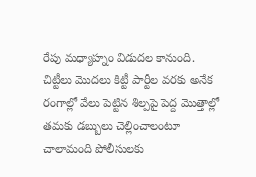రేపు మధ్యాహ్నం విడుదల కానుంది.
చిట్టీలు మొదలు కిట్టీ పార్టీల వరకు అనేక రంగాల్లో వేలు పెట్టిన శిల్పపై పెద్ద మొత్తాల్లో తమకు డబ్బులు చెల్లించాలంటూ చాలామంది పోలీసులకు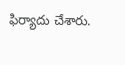ఫిర్యాదు చేశారు.